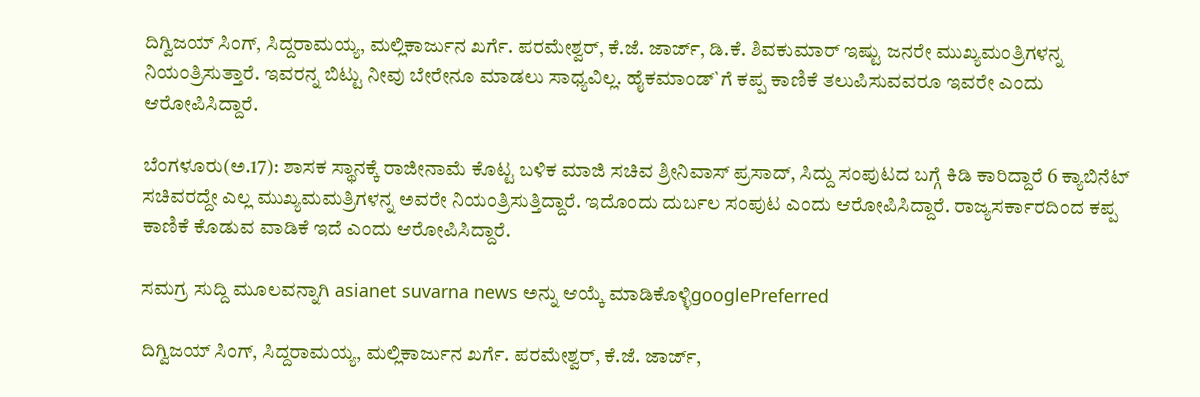ದಿಗ್ವಿಜಯ್ ಸಿಂಗ್, ಸಿದ್ದರಾಮಯ್ಯ, ಮಲ್ಲಿಕಾರ್ಜುನ ಖರ್ಗೆ. ಪರಮೇಶ್ವರ್, ಕೆ.ಜೆ. ಜಾರ್ಜ್, ಡಿ.ಕೆ. ಶಿವಕುಮಾರ್ ಇಷ್ಟು ಜನರೇ ಮುಖ್ಯಮಂತ್ರಿಗಳನ್ನ ನಿಯಂತ್ರಿಸುತ್ತಾರೆ. ಇವರನ್ನ ಬಿಟ್ಟು ನೀವು ಬೇರೇನೂ ಮಾಡಲು ಸಾಧ್ಯವಿಲ್ಲ. ಹೈಕಮಾಂಡ್`ಗೆ ಕಪ್ಪ ಕಾಣಿಕೆ ತಲುಪಿಸುವವರೂ ಇವರೇ ಎಂದು ಆರೋಪಿಸಿದ್ದಾರೆ.

ಬೆಂಗಳೂರು(ಅ.17): ಶಾಸಕ ಸ್ಥಾನಕ್ಕೆ ರಾಜೀನಾಮೆ ಕೊಟ್ಟ ಬಳಿಕ ಮಾಜಿ ಸಚಿವ ಶ್ರೀನಿವಾಸ್ ಪ್ರಸಾದ್, ಸಿದ್ದು ಸಂಪುಟದ ಬಗ್ಗೆ ಕಿಡಿ ಕಾರಿದ್ದಾರೆ 6 ಕ್ಯಾಬಿನೆಟ್ ಸಚಿವರದ್ದೇ ಎಲ್ಲ ಮುಖ್ಯಮಮತ್ರಿಗಳನ್ನ ಅವರೇ ನಿಯಂತ್ರಿಸುತ್ತಿದ್ದಾರೆ. ಇದೊಂದು ದುರ್ಬಲ ಸಂಪುಟ ಎಂದು ಆರೋಪಿಸಿದ್ದಾರೆ. ರಾಜ್ಯಸರ್ಕಾರದಿಂದ ಕಪ್ಪ ಕಾಣಿಕೆ ಕೊಡುವ ವಾಡಿಕೆ ಇದೆ ಎಂದು ಆರೋಪಿಸಿದ್ದಾರೆ.

ಸಮಗ್ರ ಸುದ್ದಿ ಮೂಲವನ್ನಾಗಿ asianet suvarna news ಅನ್ನು ಆಯ್ಕೆ ಮಾಡಿಕೊಳ್ಳಿgooglePreferred

ದಿಗ್ವಿಜಯ್ ಸಿಂಗ್, ಸಿದ್ದರಾಮಯ್ಯ, ಮಲ್ಲಿಕಾರ್ಜುನ ಖರ್ಗೆ. ಪರಮೇಶ್ವರ್, ಕೆ.ಜೆ. ಜಾರ್ಜ್,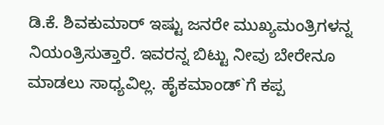ಡಿ.ಕೆ. ಶಿವಕುಮಾರ್ ಇಷ್ಟು ಜನರೇ ಮುಖ್ಯಮಂತ್ರಿಗಳನ್ನ ನಿಯಂತ್ರಿಸುತ್ತಾರೆ. ಇವರನ್ನ ಬಿಟ್ಟು ನೀವು ಬೇರೇನೂ ಮಾಡಲು ಸಾಧ್ಯವಿಲ್ಲ. ಹೈಕಮಾಂಡ್`ಗೆ ಕಪ್ಪ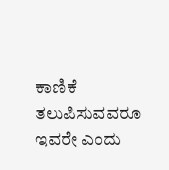ಕಾಣಿಕೆ ತಲುಪಿಸುವವರೂ ಇವರೇ ಎಂದು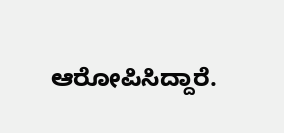ಆರೋಪಿಸಿದ್ದಾರೆ.